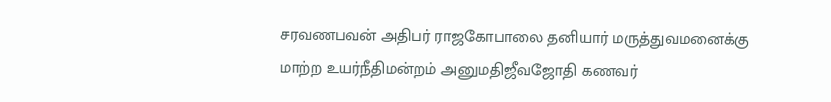சரவணபவன் அதிபர் ராஜகோபாலை தனியார் மருத்துவமனைக்கு மாற்ற உயர்நீதிமன்றம் அனுமதிஜீவஜோதி கணவர்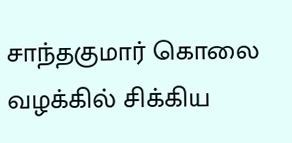சாந்தகுமார் கொலை வழக்கில் சிக்கிய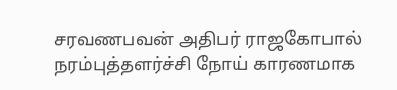சரவணபவன் அதிபர் ராஜகோபால் நரம்புத்தளர்ச்சி நோய் காரணமாக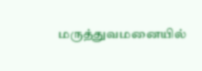மருத்துவமனையில்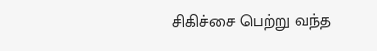சிகிச்சை பெற்று வந்த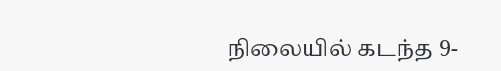நிலையில் கடந்த 9-